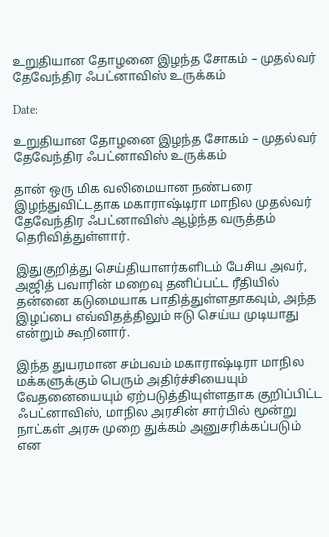உறுதியான தோழனை இழந்த சோகம் – முதல்வர் தேவேந்திர ஃபட்னாவிஸ் உருக்கம்

Date:

உறுதியான தோழனை இழந்த சோகம் – முதல்வர் தேவேந்திர ஃபட்னாவிஸ் உருக்கம்

தான் ஒரு மிக வலிமையான நண்பரை இழந்துவிட்டதாக மகாராஷ்டிரா மாநில முதல்வர் தேவேந்திர ஃபட்னாவிஸ் ஆழ்ந்த வருத்தம் தெரிவித்துள்ளார்.

இதுகுறித்து செய்தியாளர்களிடம் பேசிய அவர், அஜித் பவாரின் மறைவு தனிப்பட்ட ரீதியில் தன்னை கடுமையாக பாதித்துள்ளதாகவும், அந்த இழப்பை எவ்விதத்திலும் ஈடு செய்ய முடியாது என்றும் கூறினார்.

இந்த துயரமான சம்பவம் மகாராஷ்டிரா மாநில மக்களுக்கும் பெரும் அதிர்ச்சியையும் வேதனையையும் ஏற்படுத்தியுள்ளதாக குறிப்பிட்ட ஃபட்னாவிஸ், மாநில அரசின் சார்பில் மூன்று நாட்கள் அரசு முறை துக்கம் அனுசரிக்கப்படும் என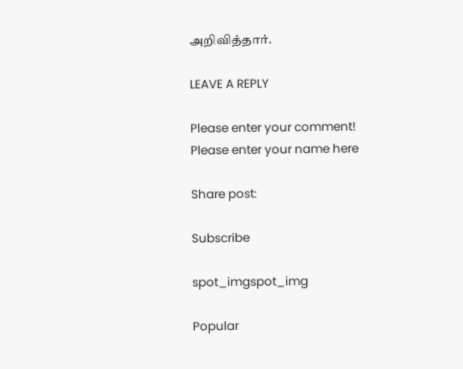அறிவித்தார்.

LEAVE A REPLY

Please enter your comment!
Please enter your name here

Share post:

Subscribe

spot_imgspot_img

Popular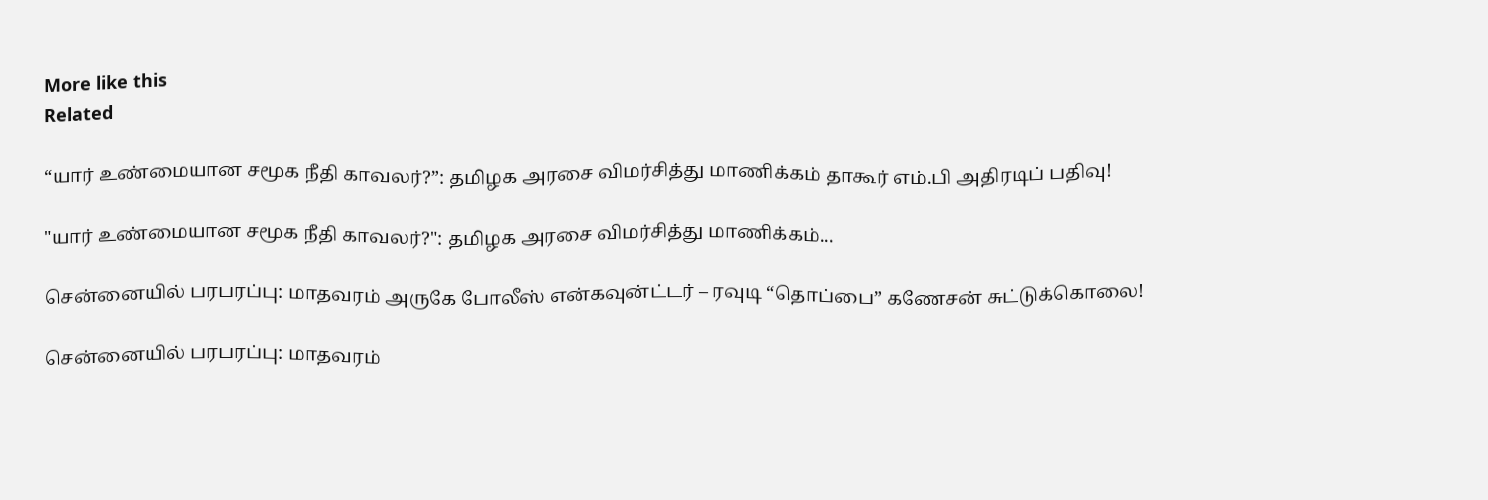More like this
Related

“யார் உண்மையான சமூக நீதி காவலர்?”: தமிழக அரசை விமர்சித்து மாணிக்கம் தாகூர் எம்.பி அதிரடிப் பதிவு!

"யார் உண்மையான சமூக நீதி காவலர்?": தமிழக அரசை விமர்சித்து மாணிக்கம்...

சென்னையில் பரபரப்பு: மாதவரம் அருகே போலீஸ் என்கவுன்ட்டர் – ரவுடி “தொப்பை” கணேசன் சுட்டுக்கொலை!

சென்னையில் பரபரப்பு: மாதவரம்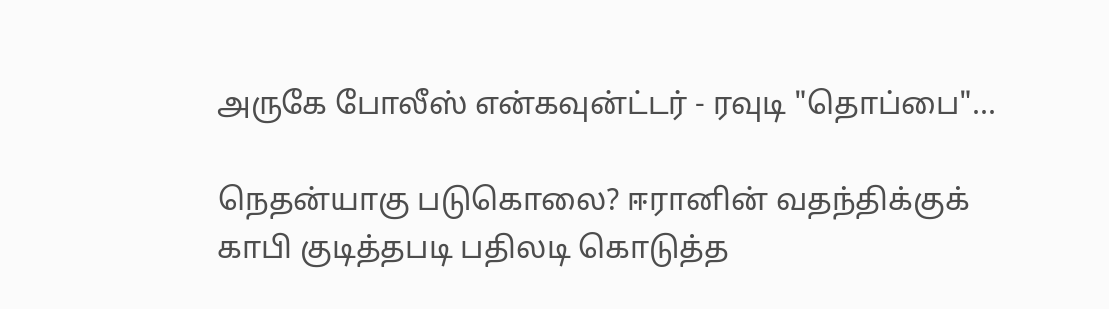அருகே போலீஸ் என்கவுன்ட்டர் - ரவுடி "தொப்பை"...

நெதன்யாகு படுகொலை? ஈரானின் வதந்திக்குக் காபி குடித்தபடி பதிலடி கொடுத்த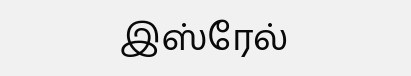இஸ்ரேல்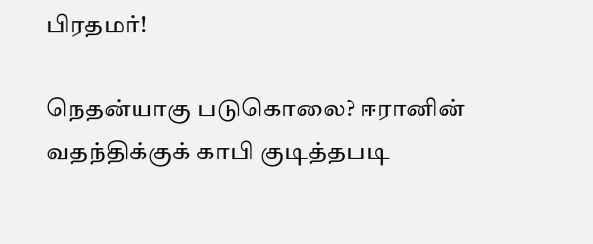பிரதமர்!

நெதன்யாகு படுகொலை? ஈரானின் வதந்திக்குக் காபி குடித்தபடி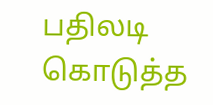பதிலடி கொடுத்த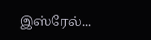இஸ்ரேல்...